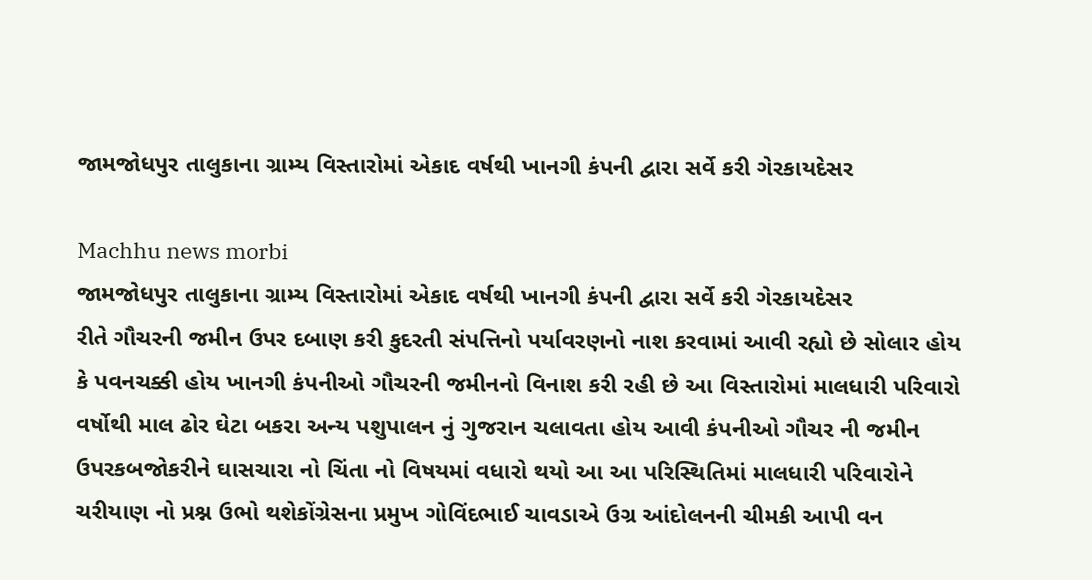જામજોધપુર તાલુકાના ગ્રામ્ય વિસ્તારોમાં એકાદ વર્ષથી ખાનગી કંપની દ્વારા સર્વે કરી ગેરકાયદેસર

Machhu news morbi
જામજોધપુર તાલુકાના ગ્રામ્ય વિસ્તારોમાં એકાદ વર્ષથી ખાનગી કંપની દ્વારા સર્વે કરી ગેરકાયદેસર
રીતે ગૌચરની જમીન ઉપર દબાણ કરી કુદરતી સંપત્તિનો પર્યાવરણનો નાશ કરવામાં આવી રહ્યો છે સોલાર હોય કે પવનચક્કી હોય ખાનગી કંપનીઓ ગૌચરની જમીનનો વિનાશ કરી રહી છે આ વિસ્તારોમાં માલધારી પરિવારો વર્ષોથી માલ ઢોર ઘેટા બકરા અન્ય પશુપાલન નું ગુજરાન ચલાવતા હોય આવી કંપનીઓ ગૌચર ની જમીન ઉપરકબજોકરીને ઘાસચારા નો ચિંતા નો વિષયમાં વધારો થયો આ આ પરિસ્થિતિમાં માલધારી પરિવારોને ચરીયાણ નો પ્રશ્ન ઉભો થશેકોંગ્રેસના પ્રમુખ ગોવિંદભાઈ ચાવડાએ ઉગ્ર આંદોલનની ચીમકી આપી વન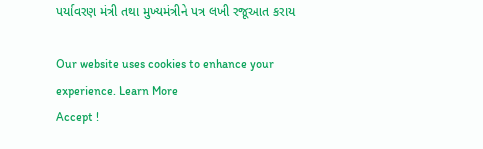પર્યાવરણ મંત્રી તથા મુખ્યમંત્રીને પત્ર લખી રજૂઆત કરાય

Our website uses cookies to enhance your experience. Learn More
Accept !